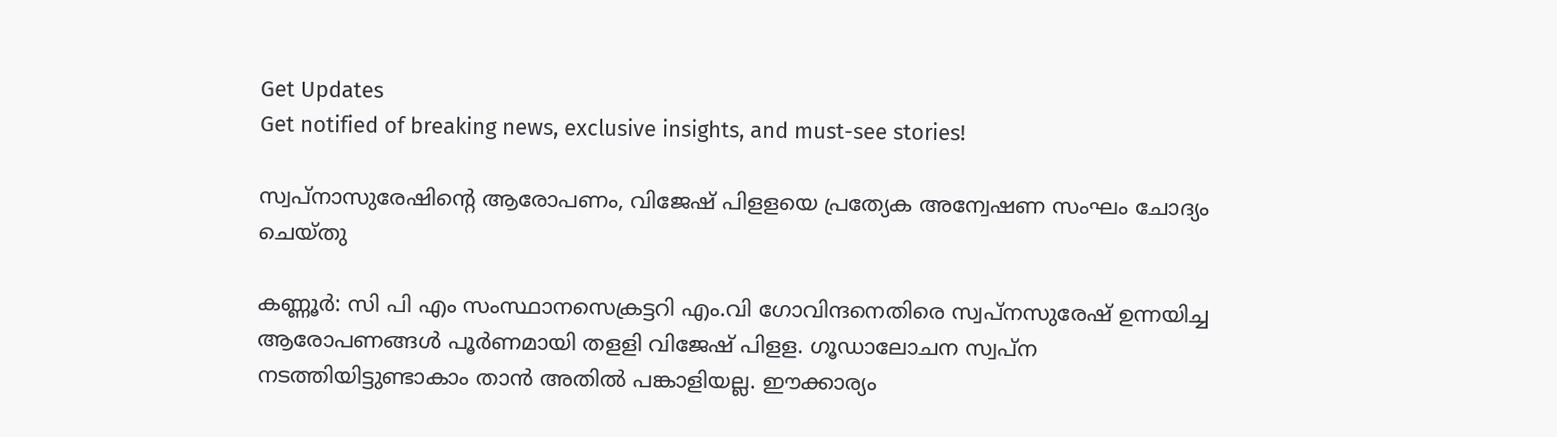Get Updates
Get notified of breaking news, exclusive insights, and must-see stories!

സ്വപ്‌നാസുരേഷിന്റെ ആരോപണം, വിജേഷ് പിളളയെ പ്രത്യേക അന്വേഷണ സംഘം ചോദ്യം ചെയ്തു

കണ്ണൂര്‍: സി പി എം സംസ്ഥാനസെക്രട്ടറി എം.വി ഗോവിന്ദനെതിരെ സ്വപ്‌നസുരേഷ് ഉന്നയിച്ച ആരോപണങ്ങള്‍ പൂര്‍ണമായി തളളി വിജേഷ് പിളള. ഗൂഡാലോചന സ്വപ്‌ന നടത്തിയിട്ടുണ്ടാകാം താന്‍ അതില്‍ പങ്കാളിയല്ല. ഈക്കാര്യം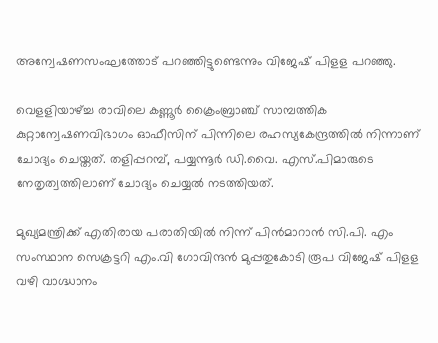അന്വേഷണസംഘത്തോട് പറഞ്ഞിട്ടുണ്ടെന്നും വിജേഷ് പിളള പറഞ്ഞു.

വെളളിയാഴ്ച്ച രാവിലെ കണ്ണൂര്‍ ക്രൈംബ്രാഞ്ച് സാമ്പത്തിക കുറ്റാന്വേഷണവിഭാഗം ഓഫീസിന് പിന്നിലെ രഹസ്യകേന്ദ്രത്തില്‍ നിന്നാണ് ചോദ്യം ചെയ്തത്. തളിപ്പറമ്പ്, പയ്യന്നൂര്‍ ഡി.വൈ. എസ്.പിമാരുടെ നേതൃത്വത്തിലാണ് ചോദ്യം ചെയ്യല്‍ നടത്തിയത്.

മുഖ്യമന്ത്രിക്ക് എതിരായ പരാതിയില്‍ നിന്ന് പിന്‍മാറാന്‍ സി.പി. എം സംസ്ഥാന സെക്രട്ടറി എം.വി ഗോവിന്ദന്‍ മുപ്പതുകോടി രൂപ വിജേഷ് പിളള വഴി വാഗ്ദ്ധാനം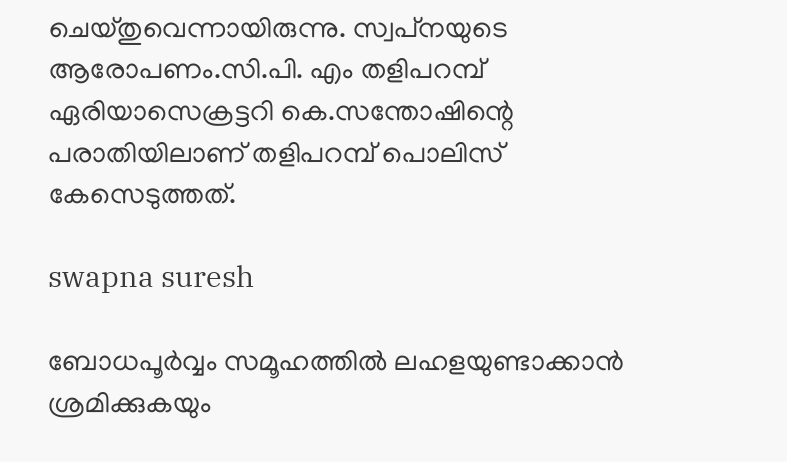ചെയ്തുവെന്നായിരുന്നു. സ്വപ്‌നയുടെ ആരോപണം.സി.പി. എം തളിപറമ്പ് ഏരിയാസെക്രട്ടറി കെ.സന്തോഷിന്റെ പരാതിയിലാണ് തളിപറമ്പ് പൊലിസ് കേസെടുത്തത്.

swapna suresh

ബോധപൂര്‍വ്വം സമൂഹത്തില്‍ ലഹളയുണ്ടാക്കാന്‍ ശ്രമിക്കുകയും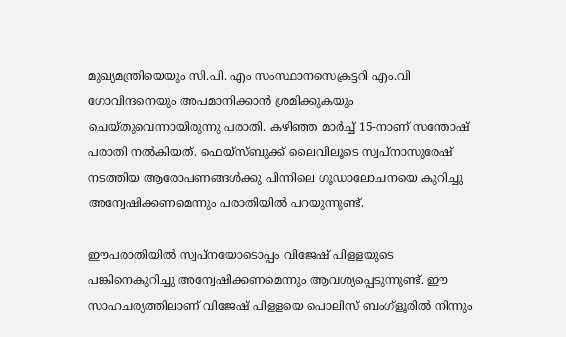മുഖ്യമന്ത്രിയെയും സി.പി. എം സംസ്ഥാനസെക്രട്ടറി എം.വി ഗോവിന്ദനെയും അപമാനിക്കാന്‍ ശ്രമിക്കുകയും ചെയ്തുവെന്നായിരുന്നു പരാതി. കഴിഞ്ഞ മാര്‍ച്ച് 15-നാണ് സന്തോഷ് പരാതി നല്‍കിയത്. ഫെയ്‌സ്ബുക്ക് ലൈവിലൂടെ സ്വപ്‌നാസുരേഷ് നടത്തിയ ആരോപണങ്ങള്‍ക്കു പിന്നിലെ ഗൂഡാലോചനയെ കുറിച്ചു അന്വേഷിക്കണമെന്നും പരാതിയില്‍ പറയുന്നുണ്ട്.

ഈപരാതിയില്‍ സ്വപ്‌നയോടൊപ്പം വിജേഷ് പിളളയുടെ പങ്കിനെകുറിച്ചു അന്വേഷിക്കണമെന്നും ആവശ്യപ്പെടുന്നുണ്ട്. ഈ സാഹചര്യത്തിലാണ് വിജേഷ് പിളളയെ പൊലിസ് ബംഗ്‌ളൂരില്‍ നിന്നും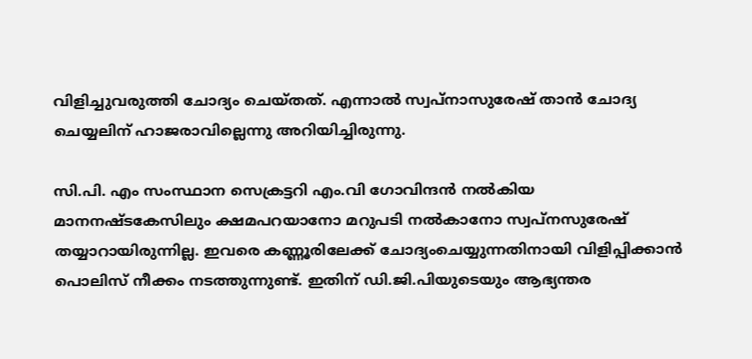വിളിച്ചുവരുത്തി ചോദ്യം ചെയ്തത്. എന്നാല്‍ സ്വപ്‌നാസുരേഷ് താന്‍ ചോദ്യ ചെയ്യലിന് ഹാജരാവില്ലെന്നു അറിയിച്ചിരുന്നു.

സി.പി. എം സംസ്ഥാന സെക്രട്ടറി എം.വി ഗോവിന്ദന്‍ നല്‍കിയ മാനനഷ്ടകേസിലും ക്ഷമപറയാനോ മറുപടി നല്‍കാനോ സ്വപ്‌നസുരേഷ് തയ്യാറായിരുന്നില്ല. ഇവരെ കണ്ണൂരിലേക്ക് ചോദ്യംചെയ്യുന്നതിനായി വിളിപ്പിക്കാന്‍ പൊലിസ് നീക്കം നടത്തുന്നുണ്ട്. ഇതിന് ഡി.ജി.പിയുടെയും ആഭ്യന്തര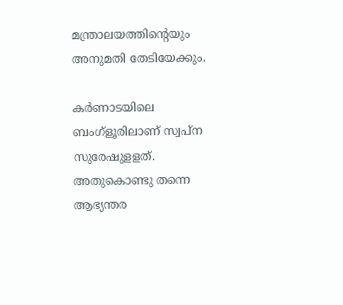മന്ത്രാലയത്തിന്റെയും അനുമതി തേടിയേക്കും.

കര്‍ണാടയിലെ ബംഗ്‌ളൂരിലാണ് സ്വപ്‌ന സുരേഷുളളത്. അതുകൊണ്ടു തന്നെ ആഭ്യന്തര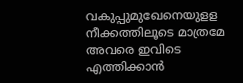വകുപ്പുമുഖേനെയുളള നീക്കത്തിലൂടെ മാത്രമേ അവരെ ഇവിടെ എത്തിക്കാന്‍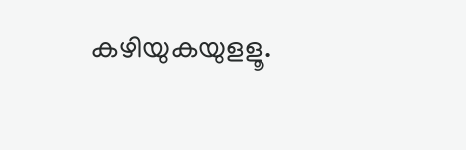കഴിയുകയുളളൂ.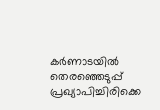കര്‍ണാടയില്‍ തെരഞ്ഞെടുപ്പ് പ്രഖ്യാപിച്ചിരിക്കെ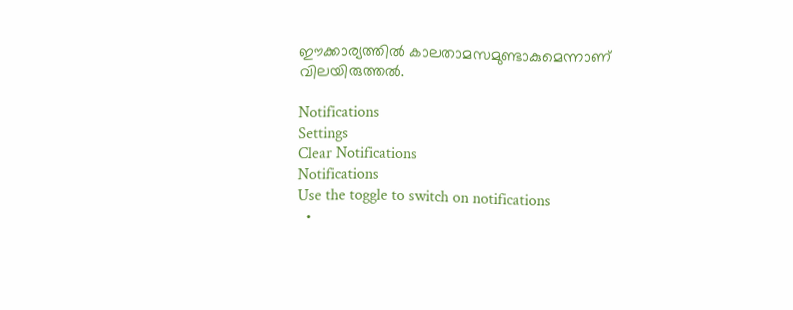ഈക്കാര്യത്തില്‍ കാലതാമസമുണ്ടാകുമെന്നാണ് വിലയിരുത്തല്‍.

Notifications
Settings
Clear Notifications
Notifications
Use the toggle to switch on notifications
  •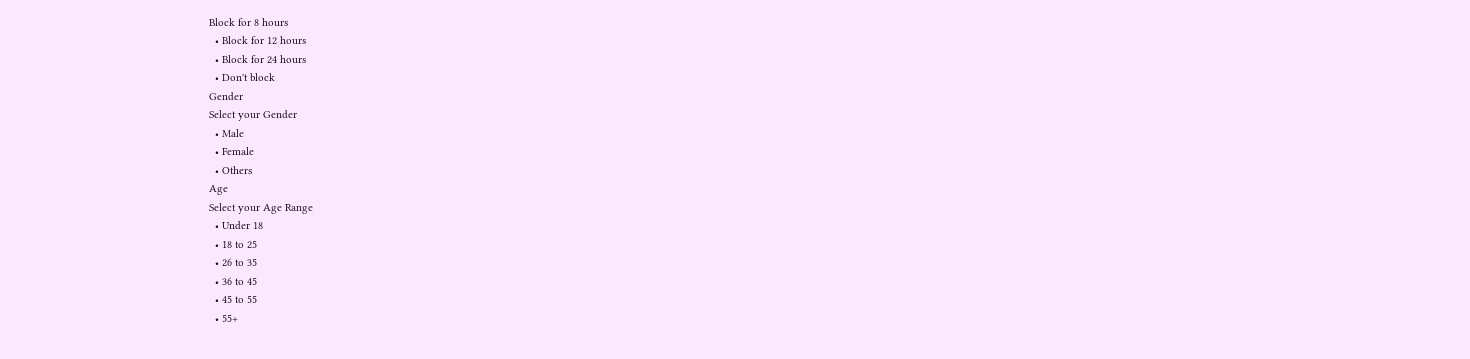Block for 8 hours
  • Block for 12 hours
  • Block for 24 hours
  • Don't block
Gender
Select your Gender
  • Male
  • Female
  • Others
Age
Select your Age Range
  • Under 18
  • 18 to 25
  • 26 to 35
  • 36 to 45
  • 45 to 55
  • 55+